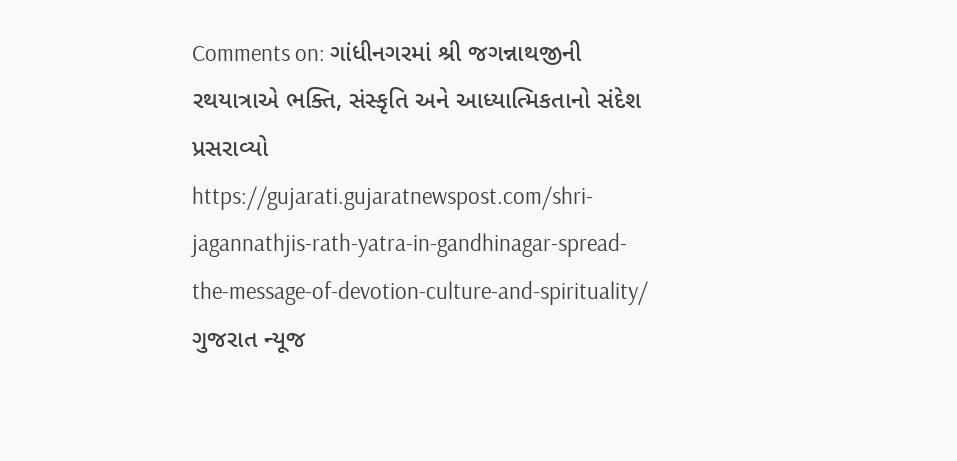Comments on: ગાંધીનગરમાં શ્રી જગન્નાથજીની રથયાત્રાએ ભક્તિ, સંસ્કૃતિ અને આધ્યાત્મિકતાનો સંદેશ પ્રસરાવ્યો https://gujarati.gujaratnewspost.com/shri-jagannathjis-rath-yatra-in-gandhinagar-spread-the-message-of-devotion-culture-and-spirituality/ ગુજરાત ન્યૂજ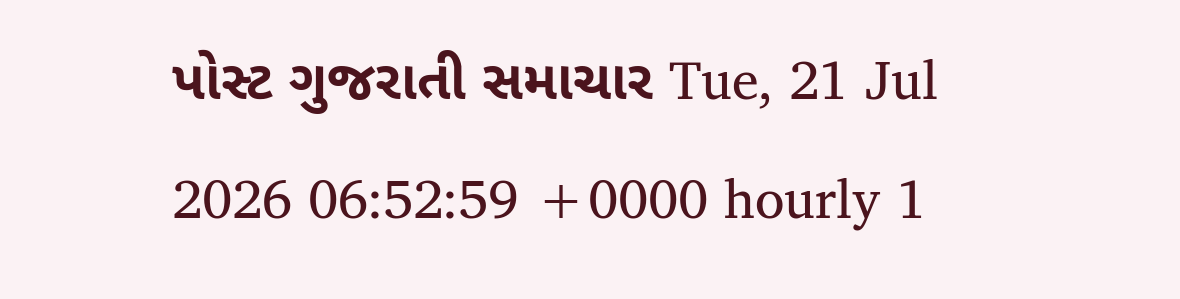પોસ્ટ ગુજરાતી સમાચાર Tue, 21 Jul 2026 06:52:59 +0000 hourly 1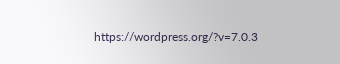https://wordpress.org/?v=7.0.3